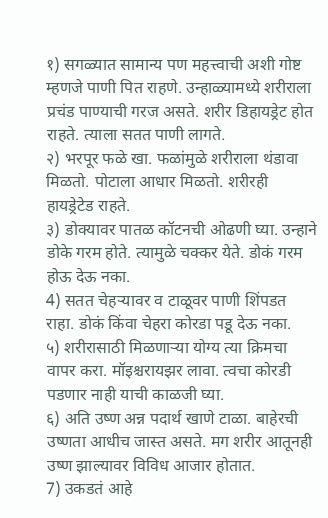१) सगळ्यात सामान्य पण महत्त्वाची अशी गोष्ट म्हणजे पाणी पित राहणे. उन्हाळ्यामध्ये शरीराला प्रचंड पाण्याची गरज असते. शरीर डिहायड्रेट होत राहते. त्याला सतत पाणी लागते.
२) भरपूर फळे खा. फळांमुळे शरीराला थंडावा मिळतो. पोटाला आधार मिळतो. शरीरही हायड्रेटेड राहते.
३) डोक्यावर पातळ कॉटनची ओढणी घ्या. उन्हाने डोके गरम होते. त्यामुळे चक्कर येते. डोकं गरम होऊ देऊ नका.
4) सतत चेहऱ्यावर व टाळूवर पाणी शिंपडत राहा. डोकं किंवा चेहरा कोरडा पडू देऊ नका.
५) शरीरासाठी मिळणाऱ्या योग्य त्या क्रिमचा वापर करा. मॉइश्चरायझर लावा. त्वचा कोरडी पडणार नाही याची काळजी घ्या.
६) अति उष्ण अन्न पदार्थ खाणे टाळा. बाहेरची उष्णता आधीच जास्त असते. मग शरीर आतूनही उष्ण झाल्यावर विविध आजार होतात.
7) उकडतं आहे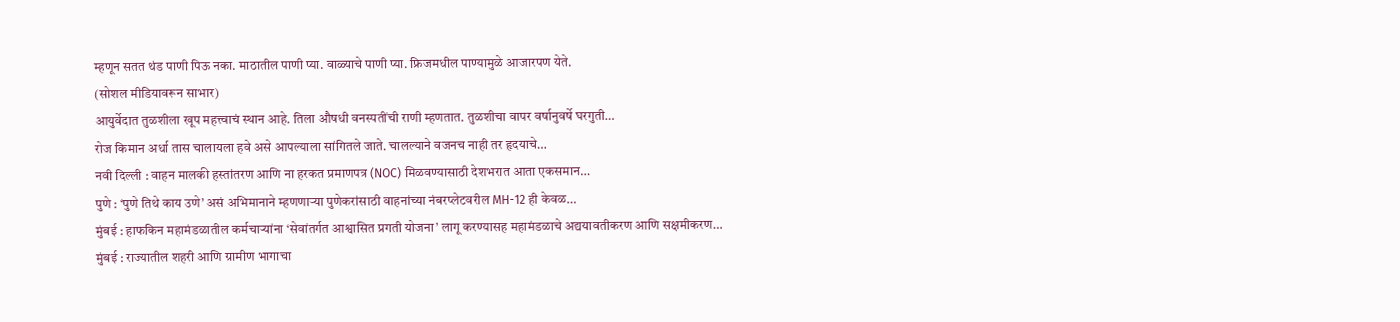म्हणून सतत थंड पाणी पिऊ नका. माठातील पाणी प्या. वाळ्याचे पाणी प्या. फ्रिजमधील पाण्यामुळे आजारपण येते.
(सोशल मीडियावरून साभार)
आयुर्वेदात तुळशीला खूप महत्त्वाचं स्थान आहे. तिला औषधी वनस्पतींची राणी म्हणतात. तुळशीचा वापर वर्षानुवर्षे घरगुती…
रोज किमान अर्धा तास चालायला हवे असे आपल्याला सांगितले जाते. चालल्याने वजनच नाही तर हृदयाचे…
नवी दिल्ली : वाहन मालकी हस्तांतरण आणि ना हरकत प्रमाणपत्र (NOC) मिळवण्यासाठी देशभरात आता एकसमान…
पुणे : ‘पुणे तिथे काय उणे’ असं अभिमानाने म्हणणाऱ्या पुणेकरांसाठी वाहनांच्या नंबरप्लेटवरील MH-12 ही केवळ…
मुंबई : हाफकिन महामंडळातील कर्मचाऱ्यांना ‘सेवांतर्गत आश्वासित प्रगती योजना’ लागू करण्यासह महामंडळाचे अद्ययावतीकरण आणि सक्षमीकरण…
मुंबई : राज्यातील शहरी आणि ग्रामीण भागाचा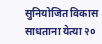सुनियोजित विकास साधताना येत्या २०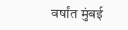वर्षांत मुंबई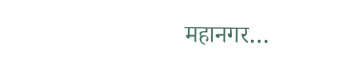महानगर…